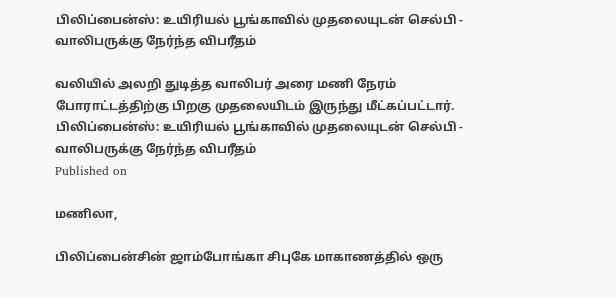பிலிப்பைன்ஸ்: உயிரியல் பூங்காவில் முதலையுடன் செல்பி - வாலிபருக்கு நேர்ந்த விபரீதம்

வலியில் அலறி துடித்த வாலிபர் அரை மணி நேரம் போராட்டத்திற்கு பிறகு முதலையிடம் இருந்து மீட்கப்பட்டார்.
பிலிப்பைன்ஸ்: உயிரியல் பூங்காவில் முதலையுடன் செல்பி - வாலிபருக்கு நேர்ந்த விபரீதம்
Published on

மணிலா,

பிலிப்பைன்சின் ஜாம்போங்கா சிபுகே மாகாணத்தில் ஒரு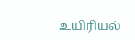உயிரியல்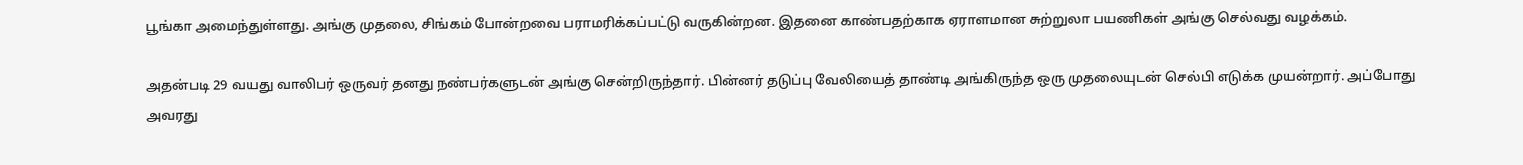பூங்கா அமைந்துள்ளது. அங்கு முதலை, சிங்கம் போன்றவை பராமரிக்கப்பட்டு வருகின்றன. இதனை காண்பதற்காக ஏராளமான சுற்றுலா பயணிகள் அங்கு செல்வது வழக்கம்.

அதன்படி 29 வயது வாலிபர் ஒருவர் தனது நண்பர்களுடன் அங்கு சென்றிருந்தார். பின்னர் தடுப்பு வேலியைத் தாண்டி அங்கிருந்த ஒரு முதலையுடன் செல்பி எடுக்க முயன்றார். அப்போது அவரது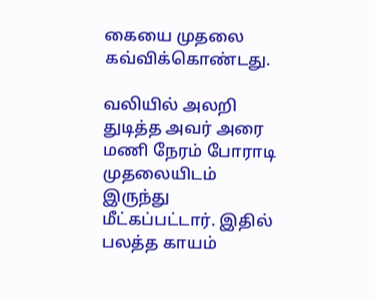கையை முதலை கவ்விக்கொண்டது.

வலியில் அலறி துடித்த அவர் அரை மணி நேரம் போராடி முதலையிடம் இருந்து மீட்கப்பட்டார். இதில் பலத்த காயம்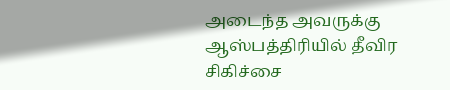அடைந்த அவருக்கு ஆஸ்பத்திரியில் தீவிர சிகிச்சை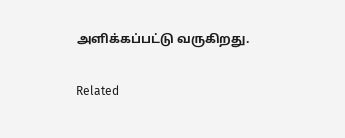அளிக்கப்பட்டு வருகிறது.

Related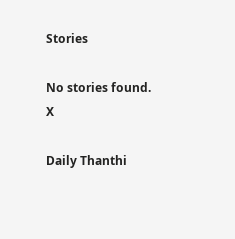Stories

No stories found.
X

Daily Thanthi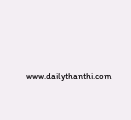www.dailythanthi.com